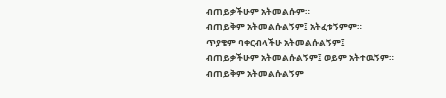ብጠይቃችሁም አትመልሱም።
ብጠይቅም አትመልሱልኝም፤ አትፈቱኝምም።
ጥያቄም ባቀርብላችሁ አትመልሱልኝም፤
ብጠይቃችሁም አትመልሱልኝም፤ ወይም አትተዉኝም።
ብጠይቅም አትመልሱልኝም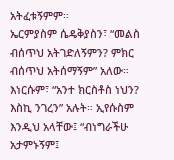አትፈቱኝምም።
ኤርምያስም ሴዴቅያስን፣ “መልስ ብሰጥህ አትገድለኝምን? ምክር ብሰጥህ አትሰማኝም” አለው።
እነርሱም፣ “አንተ ክርስቶስ ነህን? እስኪ ንገረን” አሉት። ኢየሱስም እንዲህ አላቸው፤ “ብነግራችሁ አታምኑኝም፤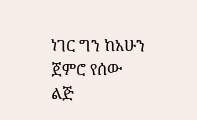ነገር ግን ከአሁን ጀምሮ የሰው ልጅ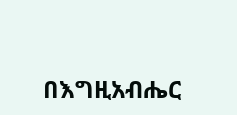በእግዚአብሔር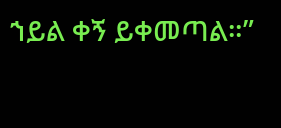ኀይል ቀኝ ይቀመጣል።”